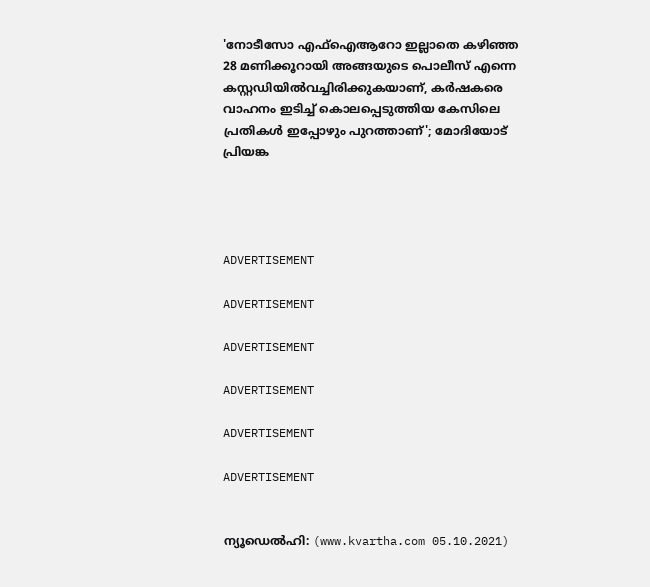'നോടീസോ എഫ്‌ഐആറോ ഇല്ലാതെ കഴിഞ്ഞ 28 മണിക്കൂറായി അങ്ങയുടെ പൊലീസ് എന്നെ കസ്റ്റഡിയില്‍വച്ചിരിക്കുകയാണ്, കര്‍ഷകരെ വാഹനം ഇടിച്ച് കൊലപ്പെടുത്തിയ കേസിലെ പ്രതികള്‍ ഇപ്പോഴും പുറത്താണ്'; മോദിയോട് പ്രിയങ്ക




ADVERTISEMENT

ADVERTISEMENT

ADVERTISEMENT

ADVERTISEMENT

ADVERTISEMENT

ADVERTISEMENT


ന്യൂഡെല്‍ഹി: (www.kvartha.com 05.10.2021)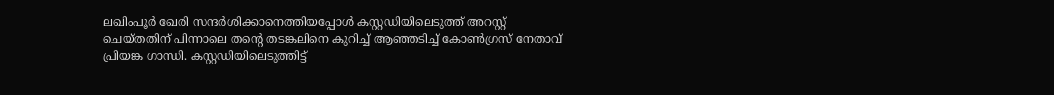ലഖിംപൂര്‍ ഖേരി സന്ദര്‍ശിക്കാനെത്തിയപ്പോള്‍ കസ്റ്റഡിയിലെടുത്ത് അറസ്റ്റ് ചെയ്തതിന് പിന്നാലെ തന്റെ തടങ്കലിനെ കുറിച്ച് ആഞ്ഞടിച്ച് കോണ്‍ഗ്രസ് നേതാവ് പ്രിയങ്ക ഗാന്ധി. കസ്റ്റഡിയിലെടുത്തിട്ട്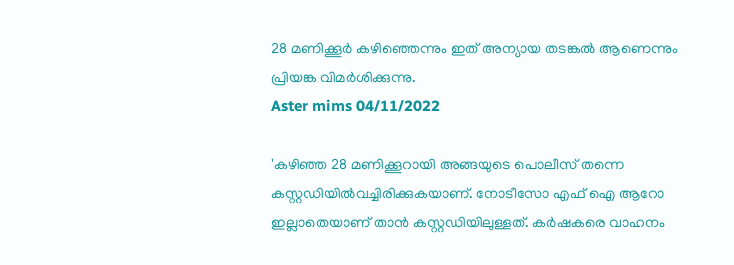28 മണിക്കൂര്‍ കഴിഞ്ഞെന്നും ഇത് അന്യായ തടങ്കല്‍ ആണെന്നും പ്രിയങ്ക വിമര്‍ശിക്കുന്നു.
Aster mims 04/11/2022

'കഴിഞ്ഞ 28 മണിക്കൂറായി അങ്ങയുടെ പൊലീസ് തന്നെ കസ്റ്റഡിയില്‍വച്ചിരിക്കുകയാണ്. നോടീസോ എഫ് ഐ ആറോ ഇല്ലാതെയാണ് താന്‍ കസ്റ്റഡിയിലുള്ളത്. കര്‍ഷകരെ വാഹനം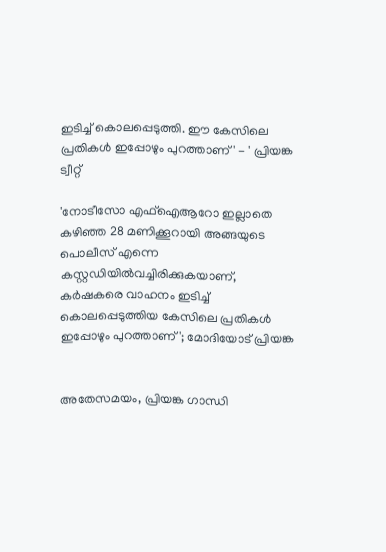ഇടിച്ച് കൊലപ്പെടുത്തി. ഈ കേസിലെ പ്രതികള്‍ ഇപ്പോഴും പുറത്താണ്' - ' പ്രിയങ്ക ട്വീറ്റ്

'നോടീസോ എഫ്‌ഐആറോ ഇല്ലാതെ കഴിഞ്ഞ 28 മണിക്കൂറായി അങ്ങയുടെ പൊലീസ് എന്നെ കസ്റ്റഡിയില്‍വച്ചിരിക്കുകയാണ്, കര്‍ഷകരെ വാഹനം ഇടിച്ച് കൊലപ്പെടുത്തിയ കേസിലെ പ്രതികള്‍ ഇപ്പോഴും പുറത്താണ്'; മോദിയോട് പ്രിയങ്ക


അതേസമയം, പ്രിയങ്ക ഗാന്ധി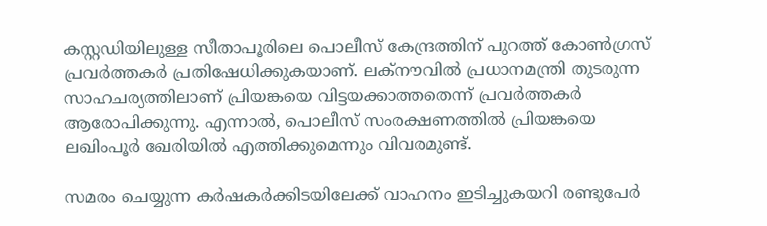കസ്റ്റഡിയിലുള്ള സീതാപൂരിലെ പൊലീസ് കേന്ദ്രത്തിന് പുറത്ത് കോണ്‍ഗ്രസ് പ്രവര്‍ത്തകര്‍ പ്രതിഷേധിക്കുകയാണ്. ലക്‌നൗവില്‍ പ്രധാനമന്ത്രി തുടരുന്ന സാഹചര്യത്തിലാണ് പ്രിയങ്കയെ വിട്ടയക്കാത്തതെന്ന് പ്രവര്‍ത്തകര്‍ ആരോപിക്കുന്നു. എന്നാല്‍, പൊലീസ് സംരക്ഷണത്തില്‍ പ്രിയങ്കയെ ലഖിംപൂര്‍ ഖേരിയില്‍ എത്തിക്കുമെന്നും വിവരമുണ്ട്.

സമരം ചെയ്യുന്ന കര്‍ഷകര്‍ക്കിടയിലേക്ക് വാഹനം ഇടിച്ചുകയറി രണ്ടുപേര്‍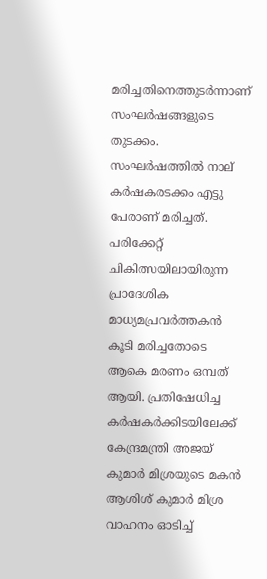മരിച്ചതിനെത്തുടര്‍ന്നാണ് സംഘര്‍ഷങ്ങളുടെ തുടക്കം. സംഘര്‍ഷത്തില്‍ നാല് കര്‍ഷകരടക്കം എട്ടു പേരാണ് മരിച്ചത്. പരിക്കേറ്റ് ചികിത്സയിലായിരുന്ന പ്രാദേശിക മാധ്യമപ്രവര്‍ത്തകന്‍ കൂടി മരിച്ചതോടെ ആകെ മരണം ഒമ്പത് ആയി. പ്രതിഷേധിച്ച കര്‍ഷകര്‍ക്കിടയിലേക്ക് കേന്ദ്രമന്ത്രി അജയ് കുമാര്‍ മിശ്രയുടെ മകന്‍ ആശിശ് കുമാര്‍ മിശ്ര വാഹനം ഓടിച്ച്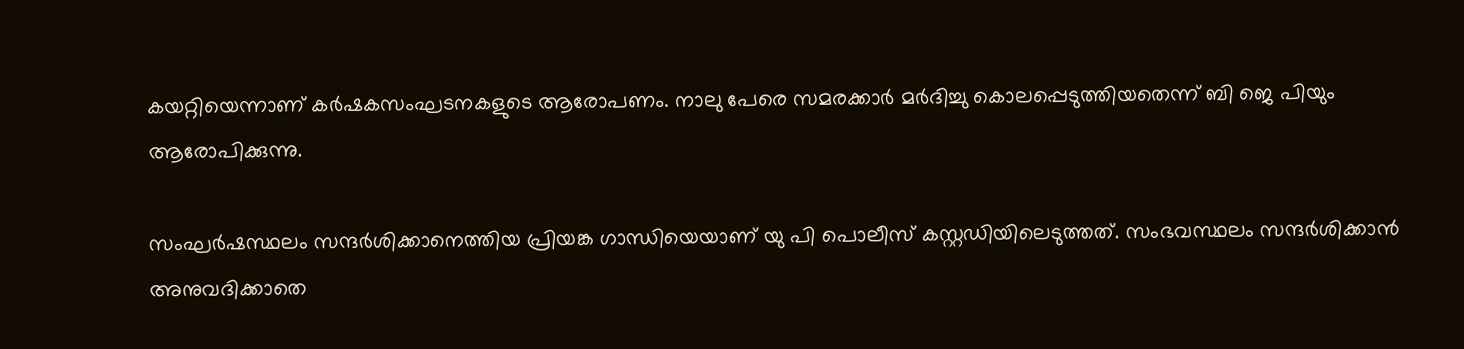കയറ്റിയെന്നാണ് കര്‍ഷകസംഘടനകളുടെ ആരോപണം. നാലു പേരെ സമരക്കാര്‍ മര്‍ദിച്ചു കൊലപ്പെടുത്തിയതെന്ന് ബി ജെ പിയും ആരോപിക്കുന്നു.

സംഘര്‍ഷസ്ഥലം സന്ദര്‍ശിക്കാനെത്തിയ പ്രിയങ്ക ഗാന്ധിയെയാണ് യു പി പൊലീസ് കസ്റ്റഡിയിലെടുത്തത്. സംഭവസ്ഥലം സന്ദര്‍ശിക്കാന്‍ അനുവദിക്കാതെ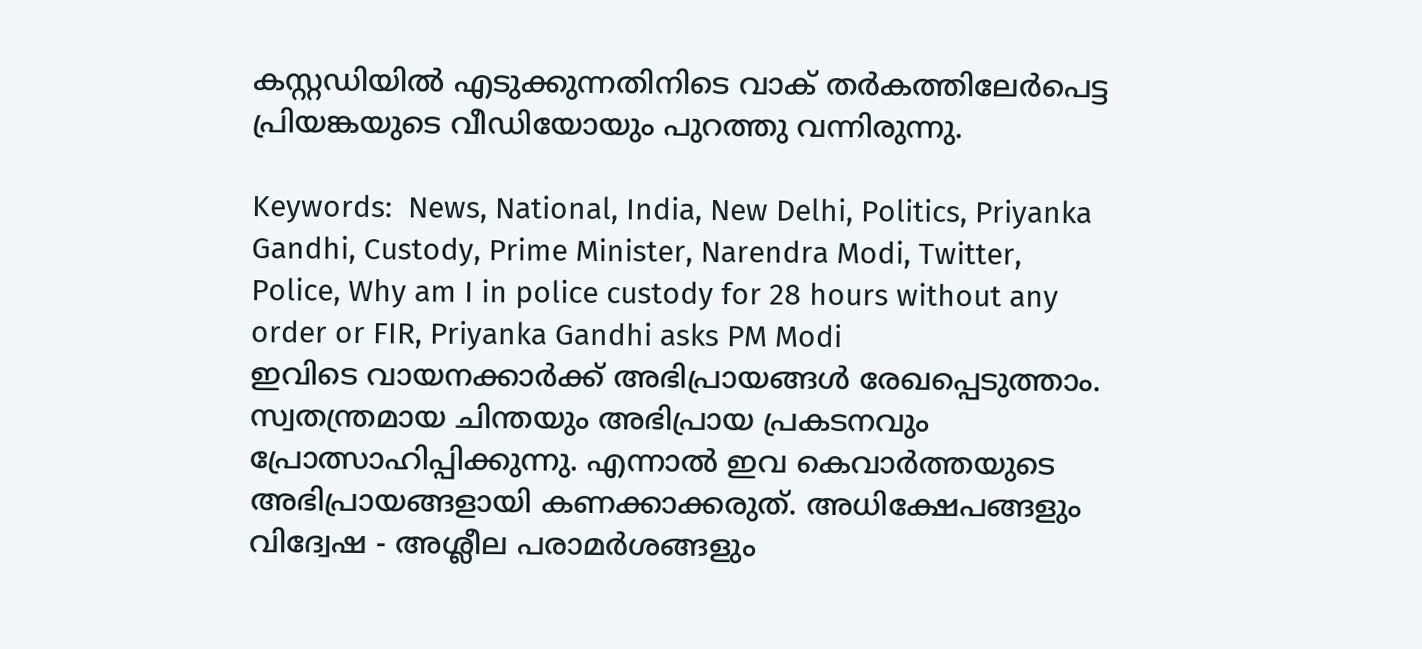കസ്റ്റഡിയില്‍ എടുക്കുന്നതിനിടെ വാക് തര്‍കത്തിലേര്‍പെട്ട പ്രിയങ്കയുടെ വീഡിയോയും പുറത്തു വന്നിരുന്നു.

Keywords:  News, National, India, New Delhi, Politics, Priyanka Gandhi, Custody, Prime Minister, Narendra Modi, Twitter, Police, Why am I in police custody for 28 hours without any order or FIR, Priyanka Gandhi asks PM Modi
ഇവിടെ വായനക്കാർക്ക് അഭിപ്രായങ്ങൾ രേഖപ്പെടുത്താം. സ്വതന്ത്രമായ ചിന്തയും അഭിപ്രായ പ്രകടനവും പ്രോത്സാഹിപ്പിക്കുന്നു. എന്നാൽ ഇവ കെവാർത്തയുടെ അഭിപ്രായങ്ങളായി കണക്കാക്കരുത്. അധിക്ഷേപങ്ങളും വിദ്വേഷ - അശ്ലീല പരാമർശങ്ങളും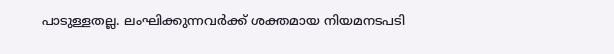പാടുള്ളതല്ല. ലംഘിക്കുന്നവർക്ക് ശക്തമായ നിയമനടപടി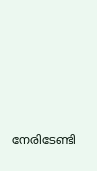നേരിടേണ്ടി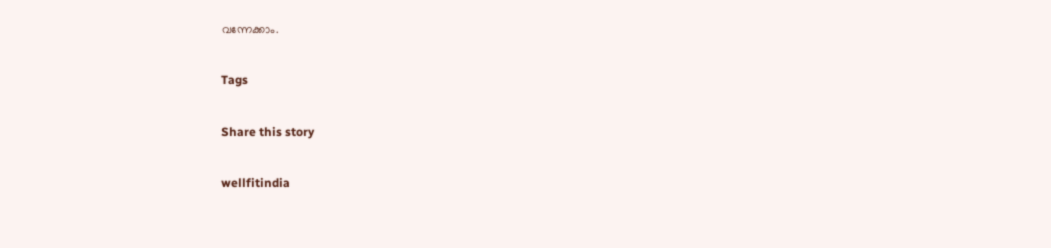വന്നേക്കാം.

Tags

Share this story

wellfitindia